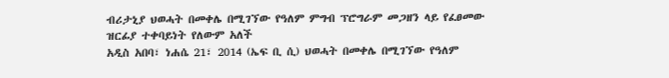ብሪታኒያ ህወሓት በመቀሌ በሚገኘው የዓለም ምግብ ፕሮግራም መጋዘን ላይ የፈፀመው ዝርፊያ ተቀባይነት የለውም አለች
አዲስ አበባ፣ ነሐሴ 21፣ 2014 (ኤፍ ቢ ሲ) ህወሓት በመቀሌ በሚገኘው የዓለም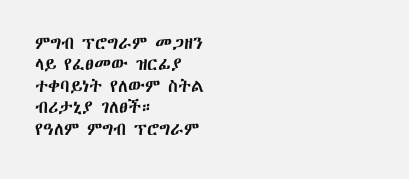ምግብ ፕሮግራም መጋዘን ላይ የፈፀመው ዝርፊያ ተቀባይነት የለውም ስትል ብሪታኒያ ገለፀች።
የዓለም ምግብ ፕሮግራም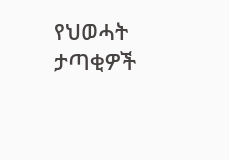የህወሓት ታጣቂዎች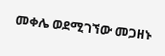መቀሌ ወደሚገኘው መጋዘኑ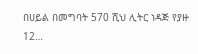በሀይል በመግባት 570 ሺህ ሊትር ነዳጅ የያዙ 12…